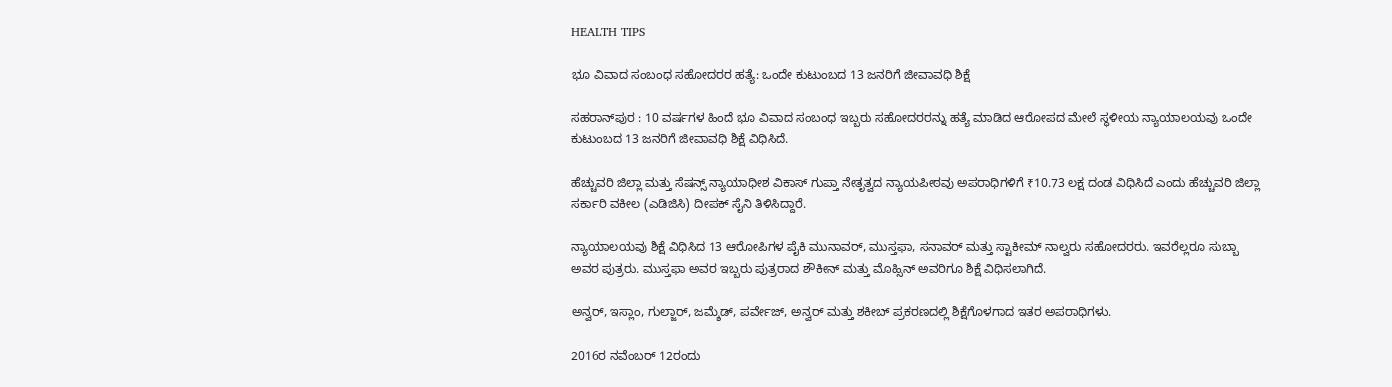HEALTH TIPS

ಭೂ ವಿವಾದ ಸಂಬಂಧ ಸಹೋದರರ ಹತ್ಯೆ: ಒಂದೇ ಕುಟುಂಬದ 13 ಜನರಿಗೆ ಜೀವಾವಧಿ ಶಿಕ್ಷೆ

ಸಹರಾನ್‌ಪುರ : 10 ವರ್ಷಗಳ ಹಿಂದೆ ಭೂ ವಿವಾದ ಸಂಬಂಧ ಇಬ್ಬರು ಸಹೋದರರನ್ನು ಹತ್ಯೆ ಮಾಡಿದ ಆರೋಪದ ಮೇಲೆ ಸ್ಥಳೀಯ ನ್ಯಾಯಾಲಯವು ಒಂದೇ ಕುಟುಂಬದ 13 ಜನರಿಗೆ ಜೀವಾವಧಿ ಶಿಕ್ಷೆ ವಿಧಿಸಿದೆ.

ಹೆಚ್ಚುವರಿ ಜಿಲ್ಲಾ ಮತ್ತು ಸೆಷನ್ಸ್ ನ್ಯಾಯಾಧೀಶ ವಿಕಾಸ್ ಗುಪ್ತಾ ನೇತೃತ್ವದ ನ್ಯಾಯಪೀಠವು ಅಪರಾಧಿಗಳಿಗೆ ₹10.73 ಲಕ್ಷ ದಂಡ ವಿಧಿಸಿದೆ ಎಂದು ಹೆಚ್ಚುವರಿ ಜಿಲ್ಲಾ ಸರ್ಕಾರಿ ವಕೀಲ (ಎಡಿಜಿಸಿ) ದೀಪಕ್ ಸೈನಿ ತಿಳಿಸಿದ್ದಾರೆ.

ನ್ಯಾಯಾಲಯವು ಶಿಕ್ಷೆ ವಿಧಿಸಿದ 13 ಆರೋಪಿಗಳ ಪೈಕಿ ಮುನಾವರ್, ಮುಸ್ತಫಾ, ಸನಾವರ್ ಮತ್ತು ಸ್ಟಾಕೀಮ್ ನಾಲ್ವರು ಸಹೋದರರು. ಇವರೆಲ್ಲರೂ ಸುಬ್ಬಾ ಅವರ ಪುತ್ರರು. ಮುಸ್ತಫಾ ಅವರ ಇಬ್ಬರು ಪುತ್ರರಾದ ಶೌಕೀನ್ ಮತ್ತು ಮೊಹ್ಸಿನ್ ಅವರಿಗೂ ಶಿಕ್ಷೆ ವಿಧಿಸಲಾಗಿದೆ.

ಅನ್ವರ್, ಇಸ್ಲಾಂ, ಗುಲ್ಜಾರ್, ಜಮ್ಶೆಡ್, ಪರ್ವೇಜ್, ಅನ್ವರ್ ಮತ್ತು ಶಕೀಬ್ ಪ್ರಕರಣದಲ್ಲಿ ಶಿಕ್ಷೆಗೊಳಗಾದ ಇತರ ಅಪರಾಧಿಗಳು.

2016ರ ನವೆಂಬರ್ 12ರಂದು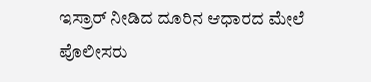ಇಸ್ರಾರ್ ನೀಡಿದ ದೂರಿನ ಆಧಾರದ ಮೇಲೆ ಪೊಲೀಸರು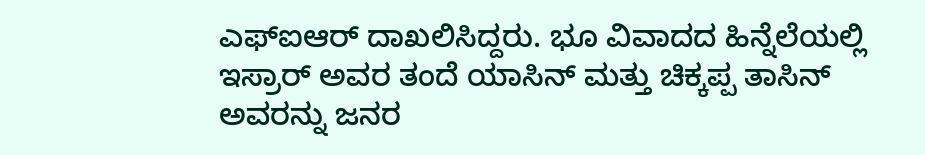ಎಫ್‌ಐಆರ್ ದಾಖಲಿಸಿದ್ದರು. ಭೂ ವಿವಾದದ ಹಿನ್ನೆಲೆಯಲ್ಲಿ ಇಸ್ರಾರ್ ಅವರ ತಂದೆ ಯಾಸಿನ್ ಮತ್ತು ಚಿಕ್ಕಪ್ಪ ತಾಸಿನ್ ಅವರನ್ನು ಜನರ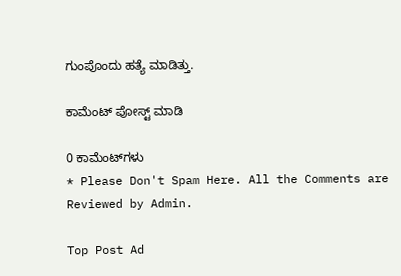ಗುಂಪೊಂದು ಹತ್ಯೆ ಮಾಡಿತ್ತು.

ಕಾಮೆಂಟ್‌‌ ಪೋಸ್ಟ್‌ ಮಾಡಿ

0 ಕಾಮೆಂಟ್‌ಗಳು
* Please Don't Spam Here. All the Comments are Reviewed by Admin.

Top Post Ad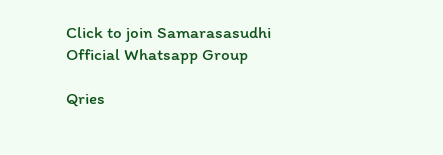Click to join Samarasasudhi Official Whatsapp Group

Qries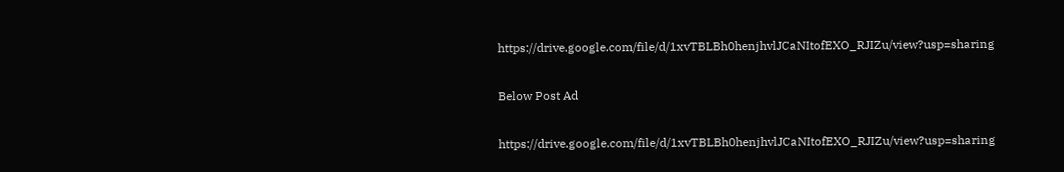https://drive.google.com/file/d/1xvTBLBh0henjhvlJCaNItofEXO_RJIZu/view?usp=sharing

Below Post Ad

https://drive.google.com/file/d/1xvTBLBh0henjhvlJCaNItofEXO_RJIZu/view?usp=sharing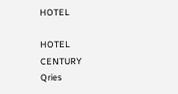HOTEL

HOTEL
CENTURY
Qries